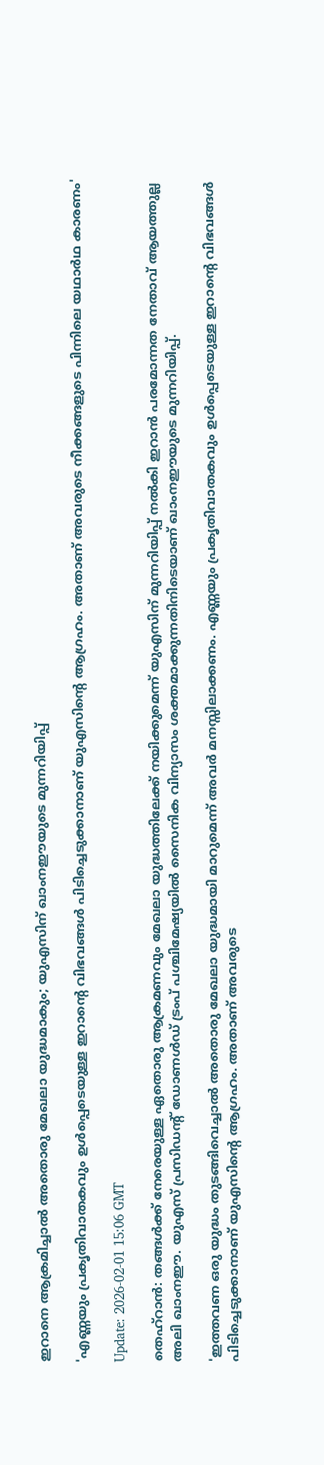ഇറാനെ ആക്രമിച്ചാല്‍ അതൊരു മേഖലാ യുദ്ധമാകും; യുഎസിന് ഖാംനഈയുടെ മുന്നറിയിപ്പ്

'എണ്ണയും പ്രകൃതിവാതകവും ഉള്‍പ്പെടെയുള്ള ഇറാൻ്റെ വിഭവങ്ങള്‍ പിടിച്ചെടുക്കാനാണ് യുഎസിൻ്റെ ആഗ്രഹം. അതാണ് അവരുടെ നീക്കങ്ങളുടെ പിന്നിലെ യഥാര്‍ഥ കാരണം'

Update: 2026-02-01 15:06 GMT

തെഹ്‌റാന്‍: തങ്ങള്‍ക്ക് നേരെയുള്ള ഏതൊരു ആക്രമണവും മേഖലാ യുദ്ധത്തിലേക്ക് നയിക്കുമെന്ന് യുഎസിന് മുന്നറിയിപ്പ് നല്‍കി ഇറാന്‍ പരമോന്നത നേതാവ് ആയത്തുല്ല അലി ഖാംനഈ. യുഎസ് പ്രസിഡന്റ് ഡോണള്‍ഡ് ട്രംപ് പശ്ചിമേഷ്യയില്‍ സൈനിക വിന്യാസം ശക്തമാക്കുന്നതിനിടെയാണ് ഖാംനഈയുടെ മുന്നറിയിപ്പ്.

'ഇത്തവണ ഒരു യുദ്ധം തുടങ്ങിവെച്ചാല്‍ അതൊരു മേഖലാ യുദ്ധമായി മാറുമെന്ന് അവര്‍ മനസ്സിലാക്കണം. എണ്ണയും പ്രകൃതിവാതകവും ഉള്‍പ്പെടെയുള്ള ഇറാന്റെ വിഭവങ്ങള്‍ പിടിച്ചെടുക്കാനാണ് യുഎസിന്റെ ആഗ്രഹം. അതാണ് അവരുടെ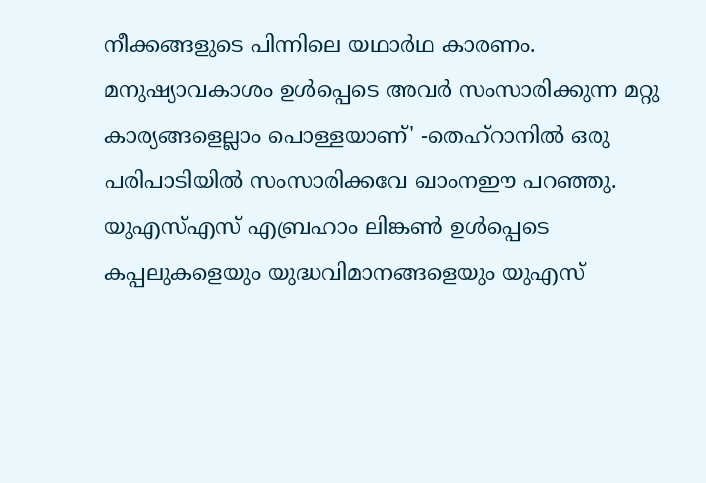നീക്കങ്ങളുടെ പിന്നിലെ യഥാര്‍ഥ കാരണം. മനുഷ്യാവകാശം ഉള്‍പ്പെടെ അവര്‍ സംസാരിക്കുന്ന മറ്റു കാര്യങ്ങളെല്ലാം പൊള്ളയാണ്' -തെഹ്‌റാനില്‍ ഒരു പരിപാടിയില്‍ സംസാരിക്കവേ ഖാംനഈ പറഞ്ഞു. യുഎസ്എസ് എബ്രഹാം ലിങ്കണ്‍ ഉള്‍പ്പെടെ കപ്പലുകളെയും യുദ്ധവിമാനങ്ങളെയും യുഎസ്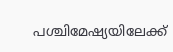പശ്ചിമേഷ്യയിലേക്ക്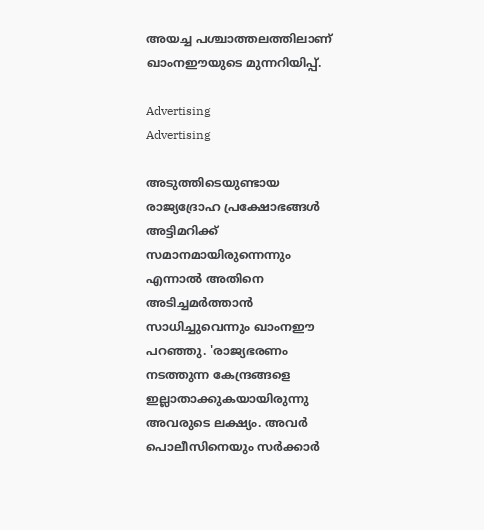അയച്ച പശ്ചാത്തലത്തിലാണ് ഖാംനഈയുടെ മുന്നറിയിപ്പ്.

Advertising
Advertising

അടുത്തിടെയുണ്ടായ രാജ്യദ്രോഹ പ്രക്ഷോഭങ്ങള്‍ അട്ടിമറിക്ക് സമാനമായിരുന്നെന്നും എന്നാല്‍ അതിനെ അടിച്ചമര്‍ത്താന്‍ സാധിച്ചുവെന്നും ഖാംനഈ പറഞ്ഞു. 'രാജ്യഭരണം നടത്തുന്ന കേന്ദ്രങ്ങളെ ഇല്ലാതാക്കുകയായിരുന്നു അവരുടെ ലക്ഷ്യം. അവര്‍ പൊലീസിനെയും സര്‍ക്കാര്‍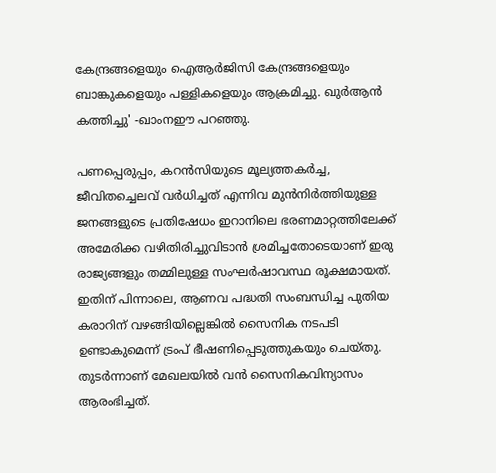കേന്ദ്രങ്ങളെയും ഐആര്‍ജിസി കേന്ദ്രങ്ങളെയും ബാങ്കുകളെയും പള്ളികളെയും ആക്രമിച്ചു. ഖുര്‍ആന്‍ കത്തിച്ചു' -ഖാംനഈ പറഞ്ഞു.

പണപ്പെരുപ്പം, കറന്‍സിയുടെ മൂല്യത്തകര്‍ച്ച, ജീവിതച്ചെലവ് വര്‍ധിച്ചത് എന്നിവ മുന്‍നിര്‍ത്തിയുള്ള ജനങ്ങളുടെ പ്രതിഷേധം ഇറാനിലെ ഭരണമാറ്റത്തിലേക്ക് അമേരിക്ക വഴിതിരിച്ചുവിടാന്‍ ശ്രമിച്ചതോടെയാണ് ഇരു രാജ്യങ്ങളും തമ്മിലുള്ള സംഘര്‍ഷാവസ്ഥ രൂക്ഷമായത്. ഇതിന് പിന്നാലെ, ആണവ പദ്ധതി സംബന്ധിച്ച പുതിയ കരാറിന് വഴങ്ങിയില്ലെങ്കില്‍ സൈനിക നടപടി ഉണ്ടാകുമെന്ന് ട്രംപ് ഭീഷണിപ്പെടുത്തുകയും ചെയ്തു. തുടര്‍ന്നാണ് മേഖലയില്‍ വന്‍ സൈനികവിന്യാസം ആരംഭിച്ചത്.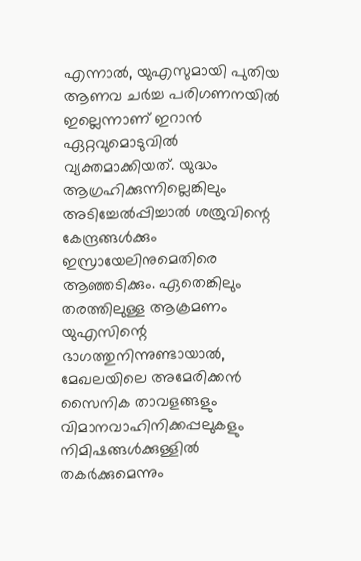എന്നാല്‍, യുഎസുമായി പുതിയ ആണവ ചര്‍ച്ച പരിഗണനയില്‍ ഇല്ലെന്നാണ് ഇറാന്‍ ഏറ്റവുമൊടുവില്‍ വ്യക്തമാക്കിയത്. യുദ്ധം ആഗ്രഹിക്കുന്നില്ലെങ്കിലും അടിച്ചേല്‍പ്പിച്ചാല്‍ ശത്രുവിന്റെ കേന്ദ്രങ്ങള്‍ക്കും ഇസ്രായേലിനുമെതിരെ ആഞ്ഞടിക്കും. ഏതെങ്കിലും തരത്തിലുള്ള ആക്രമണം യുഎസിന്റെ ഭാഗത്തുനിന്നുണ്ടായാല്‍, മേഖലയിലെ അമേരിക്കന്‍ സൈനിക താവളങ്ങളും വിമാനവാഹിനിക്കപ്പലുകളും നിമിഷങ്ങള്‍ക്കുള്ളില്‍ തകര്‍ക്കുമെന്നും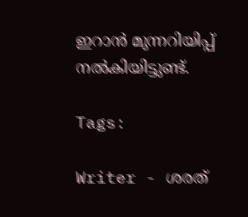ഇറാന്‍ മുന്നറിയിപ്പ് നല്‍കിയിട്ടുണ്ട്.

Tags:

Writer - ശരത്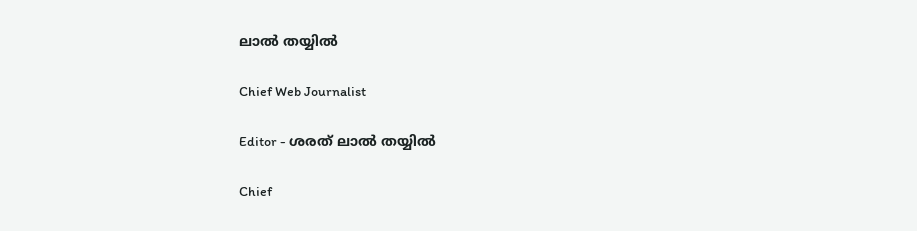ലാൽ തയ്യിൽ

Chief Web Journalist

Editor - ശരത് ലാൽ തയ്യിൽ

Chief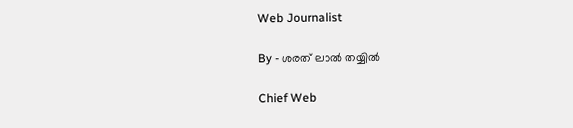Web Journalist

By - ശരത് ലാൽ തയ്യിൽ

Chief Web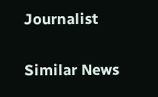Journalist

Similar News